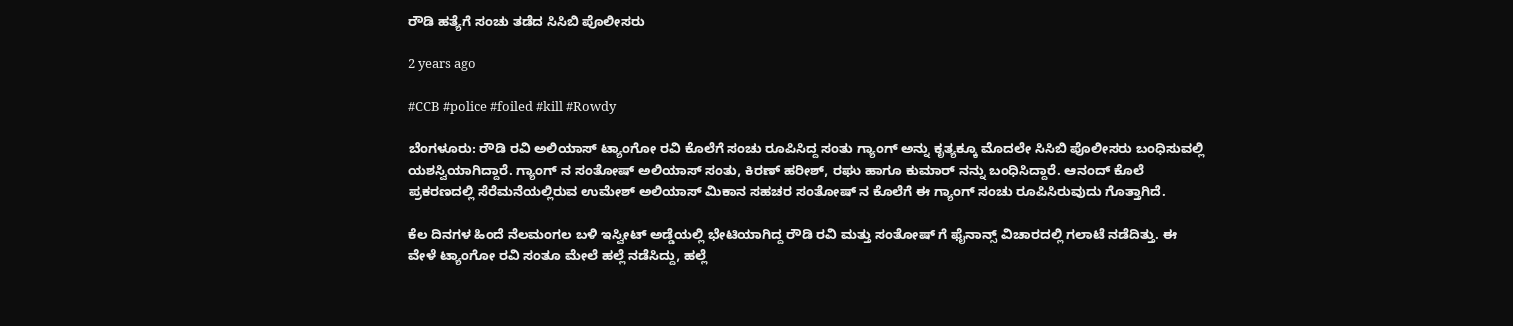ರೌಡಿ ಹತ್ಯೆಗೆ ಸಂಚು ತಡೆದ ಸಿಸಿಬಿ ಪೊಲೀಸರು

2 years ago

#CCB #police #foiled #kill #Rowdy

ಬೆಂಗಳೂರು: ರೌಡಿ ರವಿ ಅಲಿಯಾಸ್ ಟ್ಯಾಂಗೋ ರವಿ ಕೊಲೆಗೆ ಸಂಚು ರೂಪಿಸಿದ್ದ ಸಂತು ಗ್ಯಾಂಗ್ ಅನ್ನು ಕೃತ್ಯಕ್ಕೂ ಮೊದಲೇ ಸಿಸಿಬಿ ಪೊಲೀಸರು ಬಂಧಿಸುವಲ್ಲಿ ಯಶಸ್ವಿಯಾಗಿದ್ದಾರೆ. ಗ್ಯಾಂಗ್ ನ ಸಂತೋಷ್ ಅಲಿಯಾಸ್ ಸಂತು, ಕಿರಣ್ ಹರೀಶ್, ರಘು ಹಾಗೂ ಕುಮಾರ್ ನನ್ನು ಬಂಧಿಸಿದ್ದಾರೆ. ಆನಂದ್ ಕೊಲೆ ಪ್ರಕರಣದಲ್ಲಿ ಸೆರೆಮನೆಯಲ್ಲಿರುವ ಉಮೇಶ್ ಅಲಿಯಾಸ್ ಮಿಕಾನ ಸಹಚರ ಸಂತೋಷ್ ನ ಕೊಲೆಗೆ ಈ ಗ್ಯಾಂಗ್ ಸಂಚು ರೂಪಿಸಿರುವುದು ಗೊತ್ತಾಗಿದೆ.

ಕೆಲ ದಿನಗಳ ಹಿಂದೆ ನೆಲಮಂಗಲ ಬಳಿ ಇಸ್ವೀಟ್ ಅಡ್ಡೆಯಲ್ಲಿ ಭೇಟಿಯಾಗಿದ್ದ ರೌಡಿ ರವಿ ಮತ್ತು ಸಂತೋಷ್ ಗೆ ಫೈನಾನ್ಸ್ ವಿಚಾರದಲ್ಲಿ ಗಲಾಟೆ ನಡೆದಿತ್ತು. ಈ ವೇಳೆ ಟ್ಯಾಂಗೋ ರವಿ ಸಂತೂ ಮೇಲೆ ಹಲ್ಲೆ ನಡೆಸಿದ್ದು, ಹಲ್ಲೆ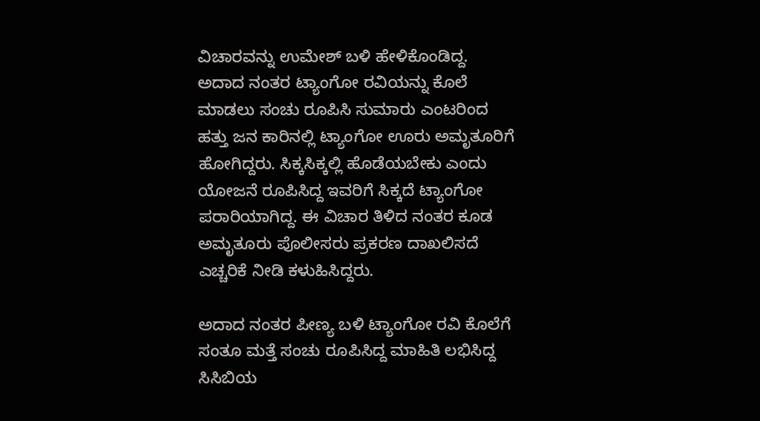ವಿಚಾರವನ್ನು ಉಮೇಶ್ ಬಳಿ ಹೇಳಿಕೊಂಡಿದ್ದ. ಅದಾದ ನಂತರ ಟ್ಯಾಂಗೋ ರವಿಯನ್ನು ಕೊಲೆ ಮಾಡಲು ಸಂಚು ರೂಪಿಸಿ ಸುಮಾರು ಎಂಟರಿಂದ ಹತ್ತು ಜನ ಕಾರಿನಲ್ಲಿ ಟ್ಯಾಂಗೋ ಊರು ಅಮೃತೂರಿಗೆ ಹೋಗಿದ್ದರು. ಸಿಕ್ಕಸಿಕ್ಕಲ್ಲಿ ಹೊಡೆಯಬೇಕು ಎಂದು ಯೋಜನೆ ರೂಪಿಸಿದ್ದ ಇವರಿಗೆ ಸಿಕ್ಕದೆ ಟ್ಯಾಂಗೋ ಪರಾರಿಯಾಗಿದ್ದ. ಈ ವಿಚಾರ ತಿಳಿದ ನಂತರ ಕೂಡ ಅಮೃತೂರು ಪೊಲೀಸರು ಪ್ರಕರಣ ದಾಖಲಿಸದೆ ಎಚ್ಚರಿಕೆ ನೀಡಿ ಕಳುಹಿಸಿದ್ದರು.

ಅದಾದ ನಂತರ ಪೀಣ್ಯ ಬಳಿ ಟ್ಯಾಂಗೋ ರವಿ ಕೊಲೆಗೆ ಸಂತೂ ಮತ್ತೆ ಸಂಚು ರೂಪಿಸಿದ್ದ ಮಾಹಿತಿ ಲಭಿಸಿದ್ದ ಸಿಸಿಬಿಯ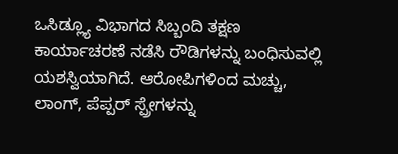ಒಸಿಡ್ಲ್ಯೂ ವಿಭಾಗದ ಸಿಬ್ಬಂದಿ ತಕ್ಷಣ ಕಾರ್ಯಾಚರಣೆ ನಡೆಸಿ ರೌಡಿಗಳನ್ನು ಬಂಧಿಸುವಲ್ಲಿ ಯಶಸ್ವಿಯಾಗಿದೆ. ಆರೋಪಿಗಳಿಂದ ಮಚ್ಚು, ಲಾಂಗ್, ಪೆಪ್ಪರ್ ಸ್ಪ್ರೇಗಳನ್ನು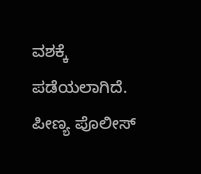ವಶಕ್ಕೆ ಪಡೆಯಲಾಗಿದೆ. ಪೀಣ್ಯ ಪೊಲೀಸ್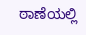ಠಾಣೆಯಲ್ಲಿ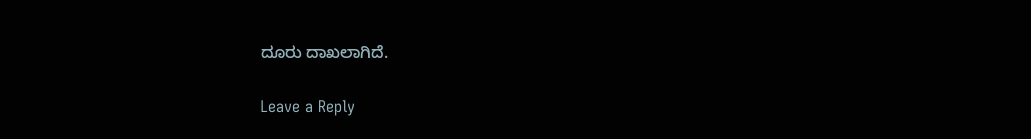ದೂರು ದಾಖಲಾಗಿದೆ.

Leave a Reply